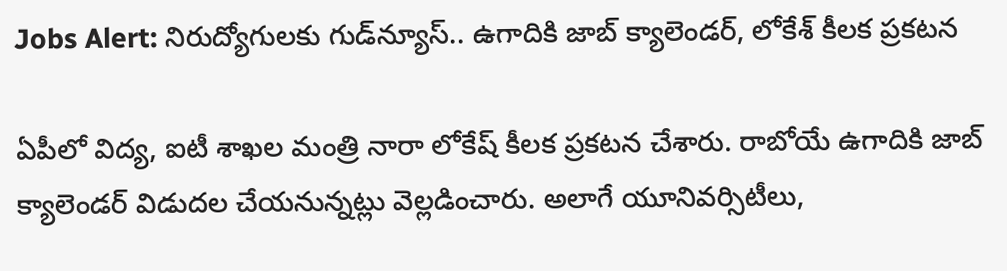Jobs Alert: నిరుద్యోగులకు గుడ్‌న్యూస్‌.. ఉగాదికి జాబ్ క్యాలెండర్, లోకేశ్ కీలక ప్రకటన

ఏపీలో విద్య, ఐటీ శాఖల మంత్రి నారా లోకేష్ కీలక ప్రకటన చేశారు. రాబోయే ఉగాదికి జాబ్ క్యాలెండర్‌ విడుదల చేయనున్నట్లు వెల్లడించారు. అలాగే యూనివర్సిటీలు,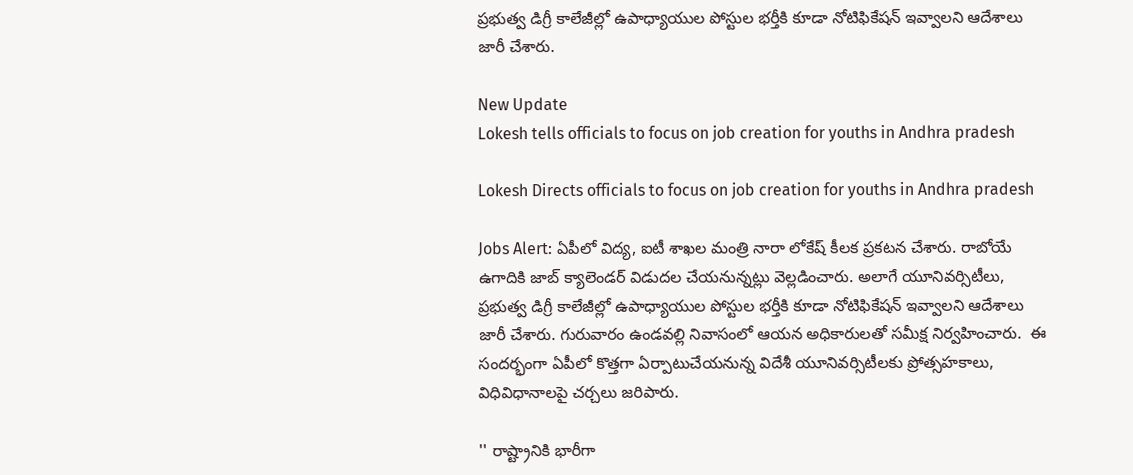ప్రభుత్వ డిగ్రీ కాలేజీల్లో ఉపాధ్యాయుల పోస్టుల భర్తీకి కూడా నోటిఫికేషన్ ఇవ్వాలని ఆదేశాలు జారీ చేశారు.

New Update
Lokesh tells officials to focus on job creation for youths in Andhra pradesh

Lokesh Directs officials to focus on job creation for youths in Andhra pradesh

Jobs Alert: ఏపీలో విద్య, ఐటీ శాఖల మంత్రి నారా లోకేష్ కీలక ప్రకటన చేశారు. రాబోయే ఉగాదికి జాబ్ క్యాలెండర్‌ విడుదల చేయనున్నట్లు వెల్లడించారు. అలాగే యూనివర్సిటీలు, ప్రభుత్వ డిగ్రీ కాలేజీల్లో ఉపాధ్యాయుల పోస్టుల భర్తీకి కూడా నోటిఫికేషన్ ఇవ్వాలని ఆదేశాలు జారీ చేశారు. గురువారం ఉండవల్లి నివాసంలో ఆయన అధికారులతో సమీక్ష నిర్వహించారు.  ఈ సందర్భంగా ఏపీలో కొత్తగా ఏర్పాటుచేయనున్న విదేశీ యూనివర్సిటీలకు ప్రోత్సహకాలు, విధివిధానాలపై చర్చలు జరిపారు.

'' రాష్ట్రానికి భారీగా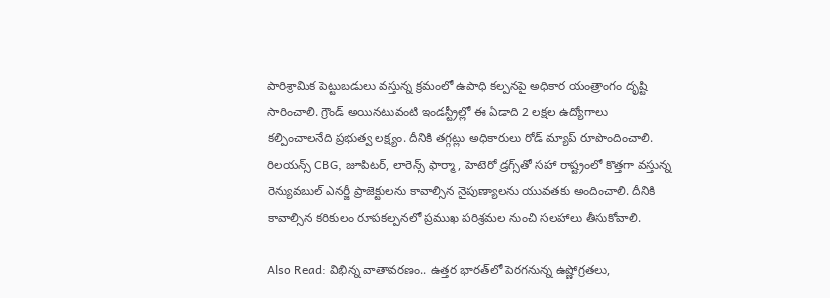పారిశ్రామిక పెట్టుబడులు వస్తున్న క్రమంలో ఉపాధి కల్పనపై అధికార యంత్రాంగం దృష్టి సారించాలి. గ్రౌండ్ అయినటువంటి ఇండస్ట్రీల్లో ఈ ఏడాది 2 లక్షల ఉద్యోగాలు కల్పించాలనేది ప్రభుత్వ లక్ష్యం. దీనికి తగ్గట్లు అధికారులు రోడ్‌ మ్యాప్ రూపొందించాలి. రిలయన్స్‌ CBG, జూపిటర్, లారెన్స్ ఫార్మా, హెటెరో డ్రగ్స్‌తో సహా రాష్ట్రంలో కొత్తగా వస్తున్న రెన్యువబుల్ ఎనర్జీ ప్రాజెక్టులను కావాల్సిన నైపుణ్యాలను యువతకు అందించాలి. దీనికి కావాల్సిన కరికులం రూపకల్పనలో ప్రముఖ పరిశ్రమల నుంచి సలహాలు తీసుకోవాలి.

Also Read: విభిన్న వాతావరణం.. ఉత్తర భారత్‌లో పెరగనున్న ఉష్ణోగ్రతలు,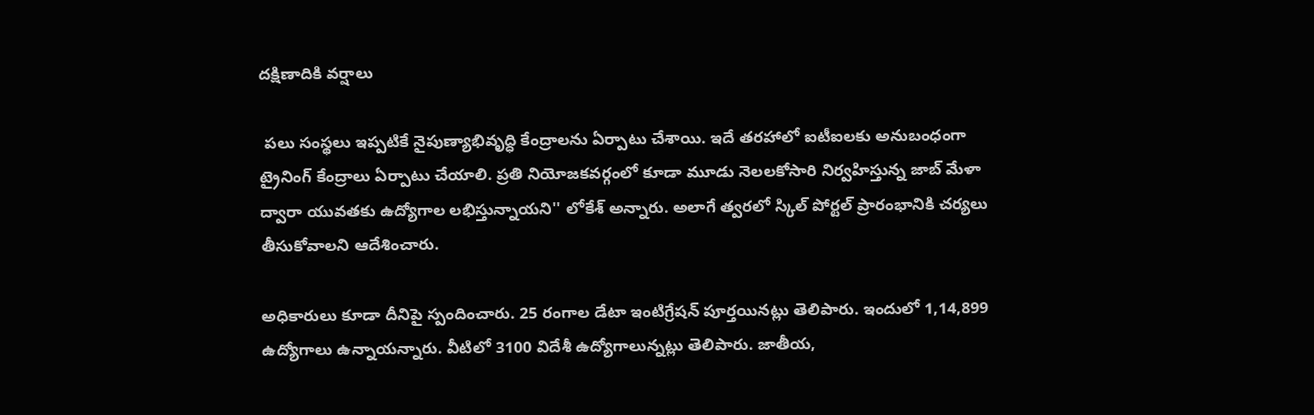దక్షిణాదికి వర్షాలు

 పలు సంస్థలు ఇప్పటికే నైపుణ్యాభివృద్ధి కేంద్రాలను ఏర్పాటు చేశాయి. ఇదే తరహాలో ఐటీఐలకు అనుబంధంగా ట్రైనింగ్ కేంద్రాలు ఏర్పాటు చేయాలి. ప్రతి నియోజకవర్గంలో కూడా మూడు నెలలకోసారి నిర్వహిస్తున్న జాబ్‌ మేళా ద్వారా యువతకు ఉద్యోగాల లభిస్తున్నాయని'' లోకేశ్ అన్నారు. అలాగే త్వరలో స్కిల్‌ పోర్టల్‌ ప్రారంభానికి చర్యలు తీసుకోవాలని ఆదేశించారు.

అధికారులు కూడా దీనిపై స్పందించారు. 25 రంగాల డేటా ఇంటిగ్రేషన్‌ పూర్తయినట్లు తెలిపారు. ఇందులో 1,14,899 ఉద్యోగాలు ఉన్నాయన్నారు. వీటిలో 3100 విదేశీ ఉద్యోగాలున్నట్లు తెలిపారు. జాతీయ,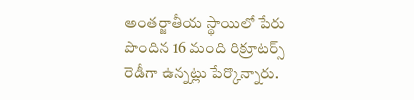అంతర్జాతీయ స్థాయిలో పేరు పొందిన 16 మంది రిక్రూటర్స్ రెడీగా ఉన్నట్లు పేర్కొన్నారు.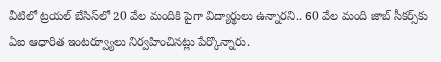వీటిలో ట్రయల్‌ బేసిస్‌లో 20 వేల మందికి పైగా విద్యార్థులు ఉన్నారని.. 60 వేల మంది జాబ్‌ సీకర్స్‌కు ఏఐ ఆధారిత ఇంటర్వ్యూలు నిర్వహించినట్లు పేర్కొన్నారు.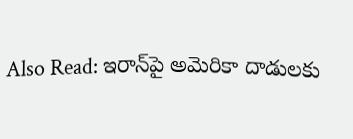Also Read: ఇరాన్‌పై అమెరికా దాడులకు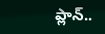ప్లాన్‌..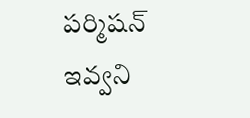పర్మిషన్ ఇవ్వని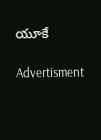యూకే

Advertisment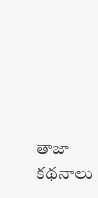తాజా కథనాలు